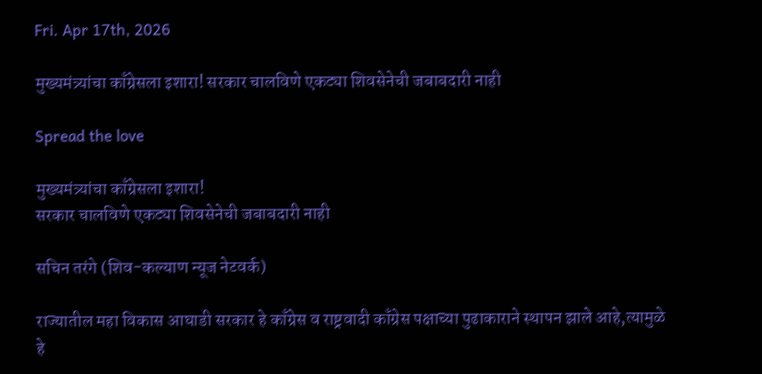Fri. Apr 17th, 2026

मुख्यमंत्र्यांचा काँग्रेसला इशारा! सरकार चालविणे एकट्या शिवसेनेची जबाबदारी नाही

Spread the love

मुख्यमंत्र्यांचा काँग्रेसला इशारा!
सरकार चालविणे एकट्या शिवसेनेची जबाबदारी नाही

सचिन तरंगे (शिव-कल्याण न्यूज नेटवर्क)

राज्यातील महा विकास आघाडी सरकार हे काँग्रेस व राष्ट्रवादी काँग्रेस पक्षाच्या पुढाकाराने स्थापन झाले आहे,त्यामुळे हे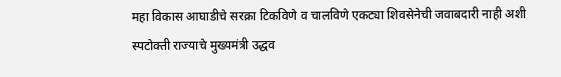महा विकास आघाडीचे सरक्रा टिकविणे व चालविणे एकट्या शिवसेनेची जवाबदारी नाही अशी स्पटोक्ती राज्याचे मुख्यमंत्री उद्धव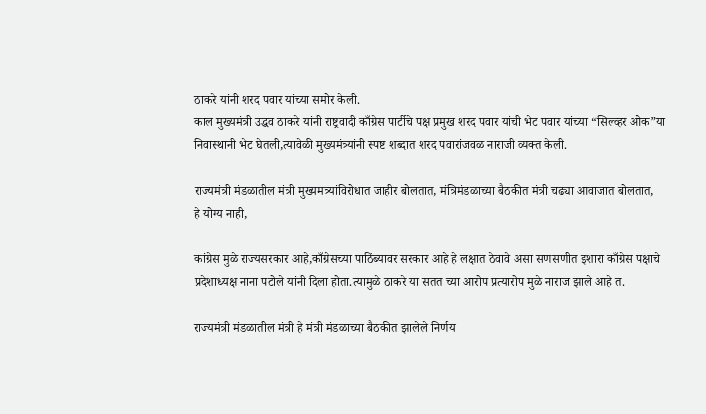ठाकरे यांनी शरद पवार यांच्या समोर केली.
काल मुख्यमंत्री उद्धव ठाकरे यांनी राष्ट्रवादी काँग्रेस पार्टीचे पक्ष प्रमुख शरद पवार यांची भेट पवार यांच्या “सिल्व्हर ओक”या निवास्थानी भेट घेतली,त्यावेळी मुख्यमंत्र्यांनी स्पष्ट शब्दात शरद पवारांजवळ नाराजी व्यक्त केली.

राज्यमंत्री मंडळातील मंत्री मुख्यमत्र्यांविरोधात जाहीर बोलतात, मंत्रिमंडळाच्या बैठकीत मंत्री चढ्या आवाजात बोलतात,
हे योग्य नाही,

कांग्रेस मुळे राज्यसरकार आहे,काँग्रेसच्या पाठिंब्यावर सरकार आहे हे लक्षात ठेवावे असा सणसणीत इशारा काँग्रेस पक्षाचे प्रदेशाध्यक्ष नाना पटोले यांनी दिला होता.त्यामुळे ठाकरे या सतत च्या आरोप प्रत्यारोप मुळे नाराज झाले आहे त.

राज्यमंत्री मंडळातील मंत्री हे मंत्री मंडळाच्या बैठकीत झालेले निर्णय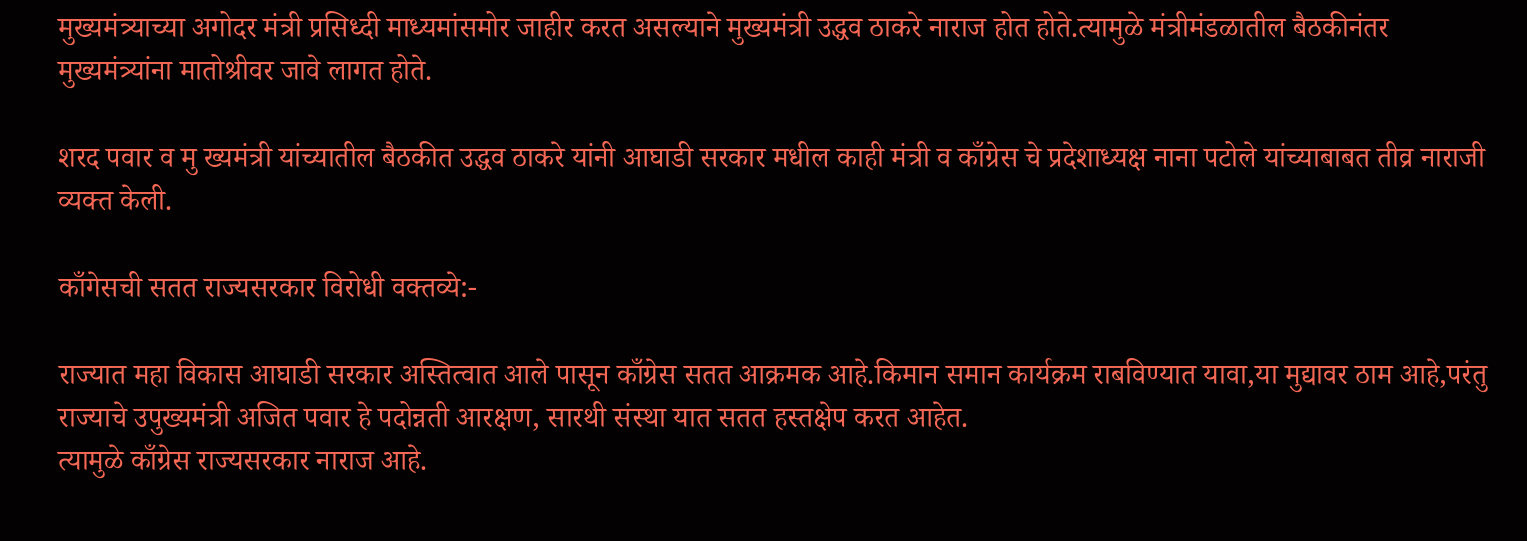मुख्यमंत्र्याच्या अगोदर मंत्री प्रसिध्दी माध्यमांसमोर जाहीर करत असल्याने मुख्यमंत्री उद्धव ठाकरे नाराज होत होते.त्यामुळे मंत्रीमंडळातील बैठकीनंतर मुख्यमंत्र्यांना मातोश्रीवर जावे लागत होते.

शरद पवार व मु ख्यमंत्री यांच्यातील बैठकीत उद्धव ठाकरे यांनी आघाडी सरकार मधील काही मंत्री व काँग्रेस चे प्रदेशाध्यक्ष नाना पटोले यांच्याबाबत तीव्र नाराजी व्यक्त केली.

काँगेसची सतत राज्यसरकार विरोधी वक्तव्ये:-

राज्यात महा विकास आघाडी सरकार अस्तित्वात आले पासून काँग्रेस सतत आक्रमक आहे.किमान समान कार्यक्रम राबविण्यात यावा,या मुद्यावर ठाम आहे,परंतु राज्याचे उपुख्यमंत्री अजित पवार हे पदोन्नती आरक्षण, सारथी संस्था यात सतत हस्तक्षेप करत आहेत.
त्यामुळे काँग्रेस राज्यसरकार नाराज आहे.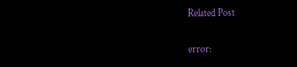Related Post

error: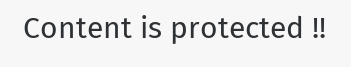Content is protected !!